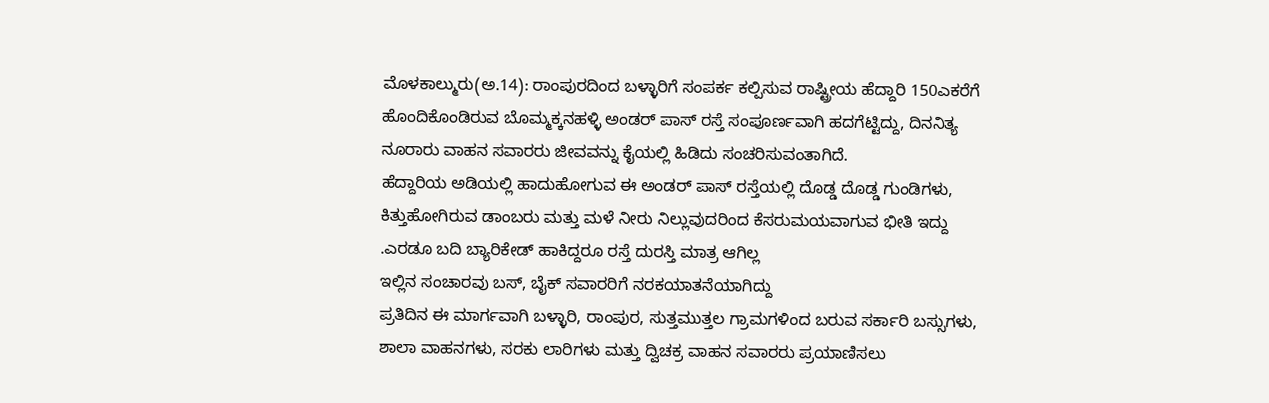ಮೊಳಕಾಲ್ಮುರು(ಅ.14): ರಾಂಪುರದಿಂದ ಬಳ್ಳಾರಿಗೆ ಸಂಪರ್ಕ ಕಲ್ಪಿಸುವ ರಾಷ್ಟ್ರೀಯ ಹೆದ್ದಾರಿ 150ಎಕರೆಗೆ ಹೊಂದಿಕೊಂಡಿರುವ ಬೊಮ್ಮಕ್ಕನಹಳ್ಳಿ ಅಂಡರ್ ಪಾಸ್ ರಸ್ತೆ ಸಂಪೂರ್ಣವಾಗಿ ಹದಗೆಟ್ಟಿದ್ದು, ದಿನನಿತ್ಯ ನೂರಾರು ವಾಹನ ಸವಾರರು ಜೀವವನ್ನು ಕೈಯಲ್ಲಿ ಹಿಡಿದು ಸಂಚರಿಸುವಂತಾಗಿದೆ.
ಹೆದ್ದಾರಿಯ ಅಡಿಯಲ್ಲಿ ಹಾದುಹೋಗುವ ಈ ಅಂಡರ್ ಪಾಸ್ ರಸ್ತೆಯಲ್ಲಿ ದೊಡ್ಡ ದೊಡ್ಡ ಗುಂಡಿಗಳು, ಕಿತ್ತುಹೋಗಿರುವ ಡಾಂಬರು ಮತ್ತು ಮಳೆ ನೀರು ನಿಲ್ಲುವುದರಿಂದ ಕೆಸರುಮಯವಾಗುವ ಭೀತಿ ಇದ್ದು .ಎರಡೂ ಬದಿ ಬ್ಯಾರಿಕೇಡ್ ಹಾಕಿದ್ದರೂ ರಸ್ತೆ ದುರಸ್ತಿ ಮಾತ್ರ ಆಗಿಲ್ಲ
ಇಲ್ಲಿನ ಸಂಚಾರವು ಬಸ್, ಬೈಕ್ ಸವಾರರಿಗೆ ನರಕಯಾತನೆಯಾಗಿದ್ದು
ಪ್ರತಿದಿನ ಈ ಮಾರ್ಗವಾಗಿ ಬಳ್ಳಾರಿ, ರಾಂಪುರ, ಸುತ್ತಮುತ್ತಲ ಗ್ರಾಮಗಳಿಂದ ಬರುವ ಸರ್ಕಾರಿ ಬಸ್ಸುಗಳು, ಶಾಲಾ ವಾಹನಗಳು, ಸರಕು ಲಾರಿಗಳು ಮತ್ತು ದ್ವಿಚಕ್ರ ವಾಹನ ಸವಾರರು ಪ್ರಯಾಣಿಸಲು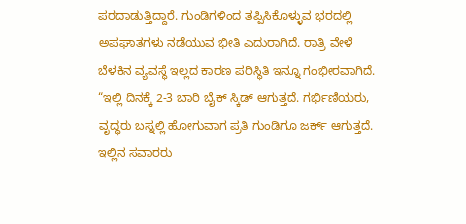ಪರದಾಡುತ್ತಿದ್ದಾರೆ. ಗುಂಡಿಗಳಿಂದ ತಪ್ಪಿಸಿಕೊಳ್ಳುವ ಭರದಲ್ಲಿ ಅಪಘಾತಗಳು ನಡೆಯುವ ಭೀತಿ ಎದುರಾಗಿದೆ. ರಾತ್ರಿ ವೇಳೆ ಬೆಳಕಿನ ವ್ಯವಸ್ಥೆ ಇಲ್ಲದ ಕಾರಣ ಪರಿಸ್ಥಿತಿ ಇನ್ನೂ ಗಂಭೀರವಾಗಿದೆ.
“ಇಲ್ಲಿ ದಿನಕ್ಕೆ 2-3 ಬಾರಿ ಬೈಕ್ ಸ್ಕಿಡ್ ಆಗುತ್ತದೆ. ಗರ್ಭಿಣಿಯರು, ವೃದ್ಧರು ಬಸ್ನಲ್ಲಿ ಹೋಗುವಾಗ ಪ್ರತಿ ಗುಂಡಿಗೂ ಜರ್ಕ್ ಆಗುತ್ತದೆ. ಇಲ್ಲಿನ ಸವಾರರು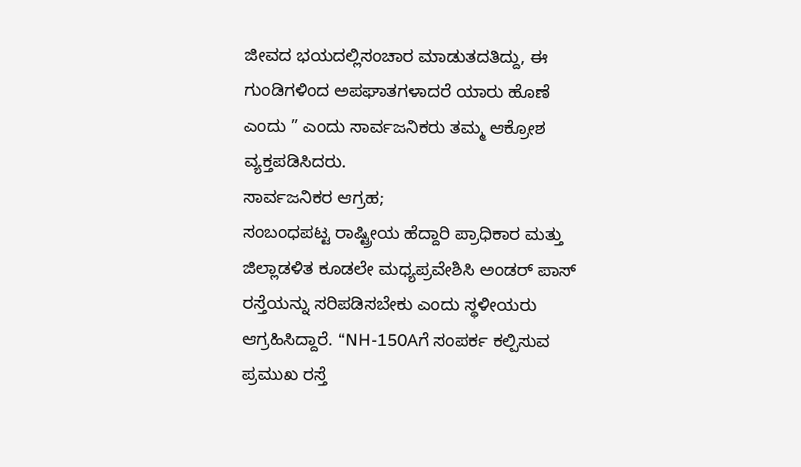ಜೀವದ ಭಯದಲ್ಲಿಸಂಚಾರ ಮಾಡುತದತಿದ್ದು, ಈ ಗುಂಡಿಗಳಿಂದ ಅಪಘಾತಗಳಾದರೆ ಯಾರು ಹೊಣೆ ಎಂದು ” ಎಂದು ಸಾರ್ವಜನಿಕರು ತಮ್ಮ ಆಕ್ರೋಶ ವ್ಯಕ್ತಪಡಿಸಿದರು.
ಸಾರ್ವಜನಿಕರ ಆಗ್ರಹ;
ಸಂಬಂಧಪಟ್ಟ ರಾಷ್ಟ್ರೀಯ ಹೆದ್ದಾರಿ ಪ್ರಾಧಿಕಾರ ಮತ್ತು ಜಿಲ್ಲಾಡಳಿತ ಕೂಡಲೇ ಮಧ್ಯಪ್ರವೇಶಿಸಿ ಅಂಡರ್ ಪಾಸ್ ರಸ್ತೆಯನ್ನು ಸರಿಪಡಿಸಬೇಕು ಎಂದು ಸ್ಥಳೀಯರು ಆಗ್ರಹಿಸಿದ್ದಾರೆ. “NH-150Aಗೆ ಸಂಪರ್ಕ ಕಲ್ಪಿಸುವ ಪ್ರಮುಖ ರಸ್ತೆ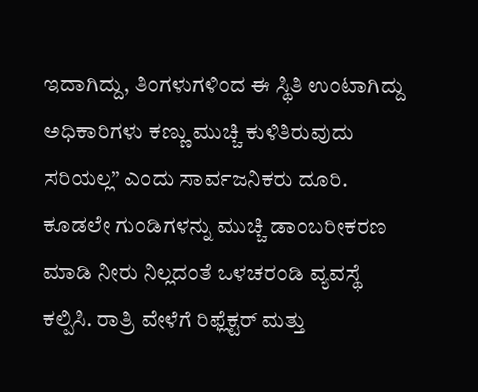ಇದಾಗಿದ್ದು, ತಿಂಗಳುಗಳಿಂದ ಈ ಸ್ಥಿತಿ ಉಂಟಾಗಿದ್ದು ಅಧಿಕಾರಿಗಳು ಕಣ್ಣು ಮುಚ್ಚಿ ಕುಳಿತಿರುವುದು ಸರಿಯಲ್ಲ” ಎಂದು ಸಾರ್ವಜನಿಕರು ದೂರಿ. ಕೂಡಲೇ ಗುಂಡಿಗಳನ್ನು ಮುಚ್ಚಿ ಡಾಂಬರೀಕರಣ ಮಾಡಿ ನೀರು ನಿಲ್ಲದಂತೆ ಒಳಚರಂಡಿ ವ್ಯವಸ್ಥೆ ಕಲ್ಪಿಸಿ. ರಾತ್ರಿ ವೇಳೆಗೆ ರಿಫ್ಲೆಕ್ಟರ್ ಮತ್ತು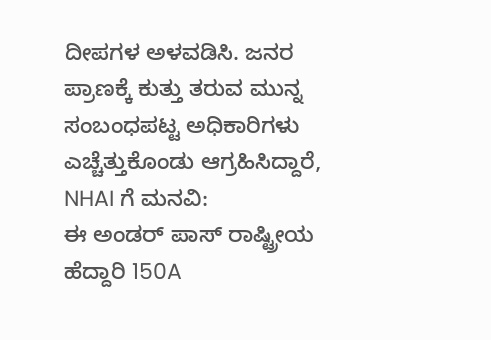ದೀಪಗಳ ಅಳವಡಿಸಿ. ಜನರ ಪ್ರಾಣಕ್ಕೆ ಕುತ್ತು ತರುವ ಮುನ್ನ ಸಂಬಂಧಪಟ್ಟ ಅಧಿಕಾರಿಗಳು ಎಚ್ಚೆತ್ತುಕೊಂಡು ಆಗ್ರಹಿಸಿದ್ದಾರೆ,
NHAI ಗೆ ಮನವಿ:
ಈ ಅಂಡರ್ ಪಾಸ್ ರಾಷ್ಟ್ರೀಯ ಹೆದ್ದಾರಿ 150A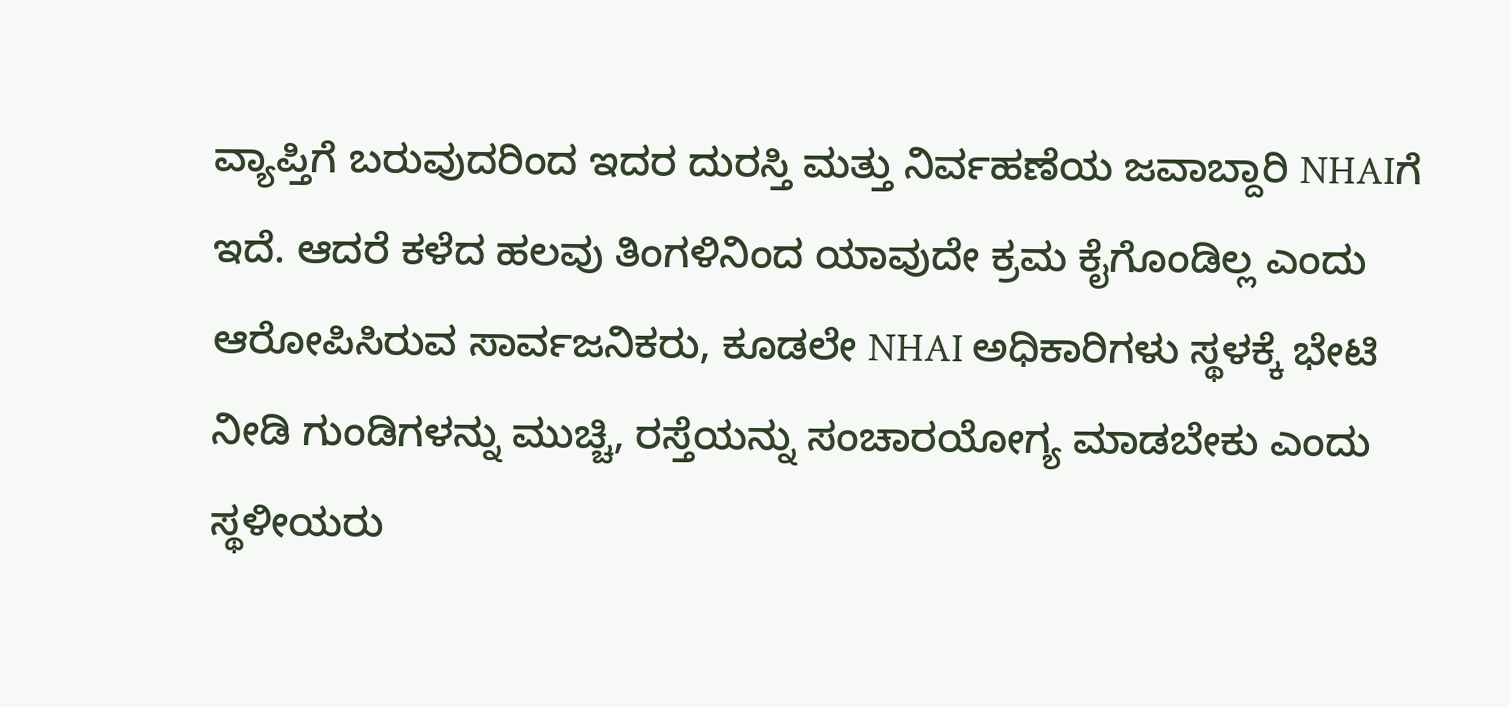ವ್ಯಾಪ್ತಿಗೆ ಬರುವುದರಿಂದ ಇದರ ದುರಸ್ತಿ ಮತ್ತು ನಿರ್ವಹಣೆಯ ಜವಾಬ್ದಾರಿ NHAIಗೆ ಇದೆ. ಆದರೆ ಕಳೆದ ಹಲವು ತಿಂಗಳಿನಿಂದ ಯಾವುದೇ ಕ್ರಮ ಕೈಗೊಂಡಿಲ್ಲ ಎಂದು ಆರೋಪಿಸಿರುವ ಸಾರ್ವಜನಿಕರು, ಕೂಡಲೇ NHAI ಅಧಿಕಾರಿಗಳು ಸ್ಥಳಕ್ಕೆ ಭೇಟಿ ನೀಡಿ ಗುಂಡಿಗಳನ್ನು ಮುಚ್ಚಿ, ರಸ್ತೆಯನ್ನು ಸಂಚಾರಯೋಗ್ಯ ಮಾಡಬೇಕು ಎಂದು ಸ್ಥಳೀಯರು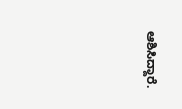ಆಶಿಸಿದ್ದಾರೆ.